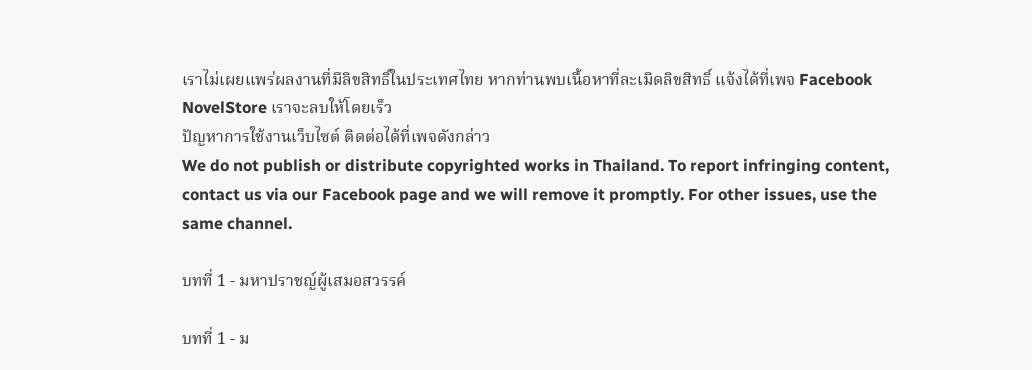เราไม่เผยแพร่ผลงานที่มีลิขสิทธิ์ในประเทศไทย หากท่านพบเนื้อหาที่ละเมิดลิขสิทธิ์ แจ้งได้ที่เพจ Facebook NovelStore เราจะลบให้โดยเร็ว
ปัญหาการใช้งานเว็บไซต์ ติดต่อได้ที่เพจดังกล่าว
We do not publish or distribute copyrighted works in Thailand. To report infringing content, contact us via our Facebook page and we will remove it promptly. For other issues, use the same channel.

บทที่ 1 - มหาปราชญ์ผู้เสมอสวรรค์

บทที่ 1 - ม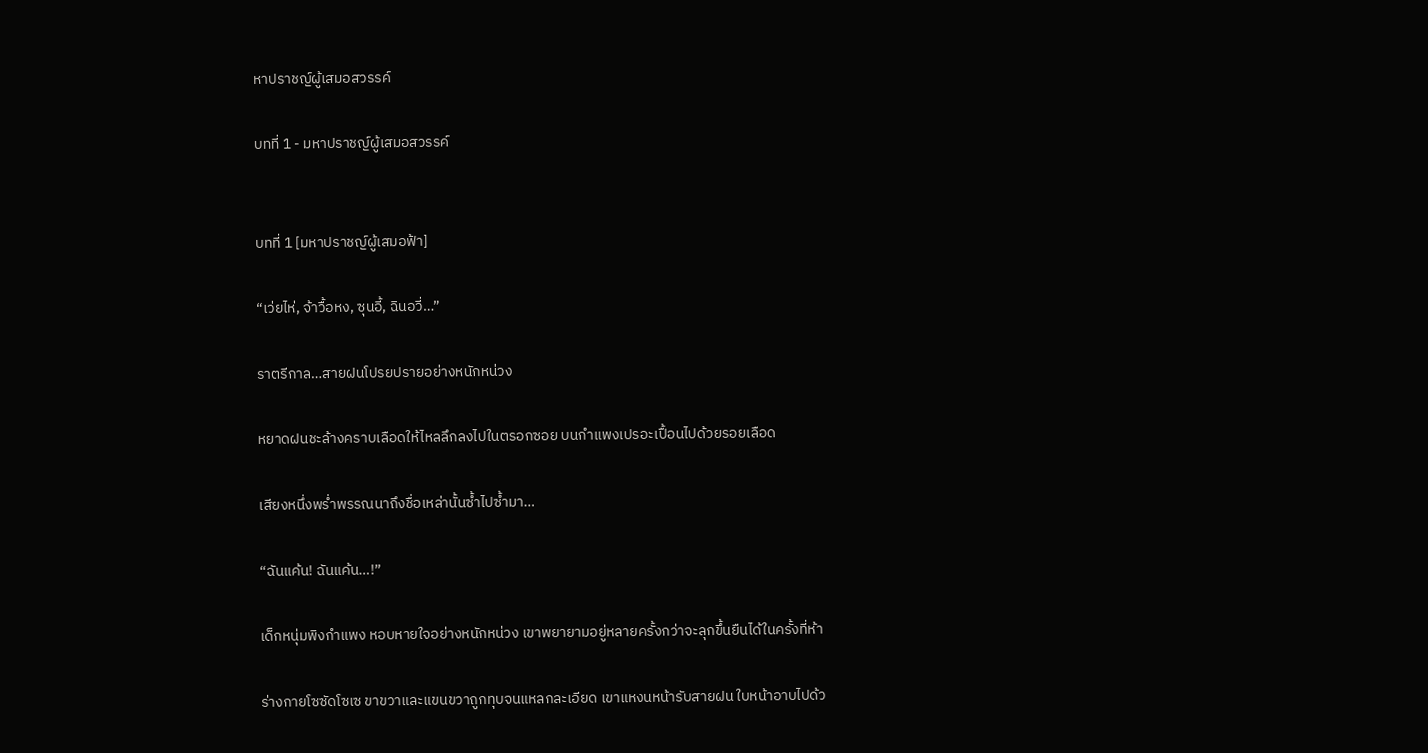หาปราชญ์ผู้เสมอสวรรค์

บทที่ 1 - มหาปราชญ์ผู้เสมอสวรรค์


บทที่ 1 [มหาปราชญ์ผู้เสมอฟ้า]

“เว่ยไห่, จ้าวื้อหง, ซุนอี้, ฉินอวี่…”

ราตรีกาล…สายฝนโปรยปรายอย่างหนักหน่วง

หยาดฝนชะล้างคราบเลือดให้ไหลลึกลงไปในตรอกซอย บนกำแพงเปรอะเปื้อนไปด้วยรอยเลือด

เสียงหนึ่งพร่ำพรรณนาถึงชื่อเหล่านั้นซ้ำไปซ้ำมา…

“ฉันแค้น! ฉันแค้น…!”

เด็กหนุ่มพิงกำแพง หอบหายใจอย่างหนักหน่วง เขาพยายามอยู่หลายครั้งกว่าจะลุกขึ้นยืนได้ในครั้งที่ห้า

ร่างกายโซซัดโซเซ ขาขวาและแขนขวาถูกทุบจนแหลกละเอียด เขาแหงนหน้ารับสายฝน ใบหน้าอาบไปด้ว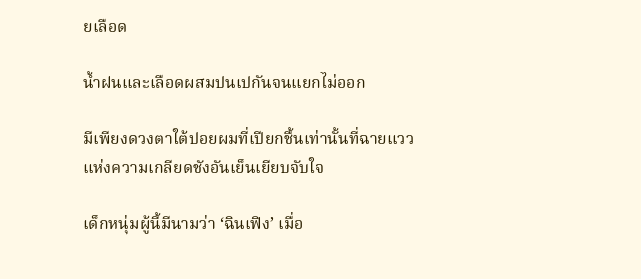ยเลือด

น้ำฝนและเลือดผสมปนเปกันจนแยกไม่ออก

มีเพียงดวงตาใต้ปอยผมที่เปียกชื้นเท่านั้นที่ฉายแววแห่งความเกลียดชังอันเย็นเยียบจับใจ

เด็กหนุ่มผู้นี้มีนามว่า ‘ฉินเฟิง’ เมื่อ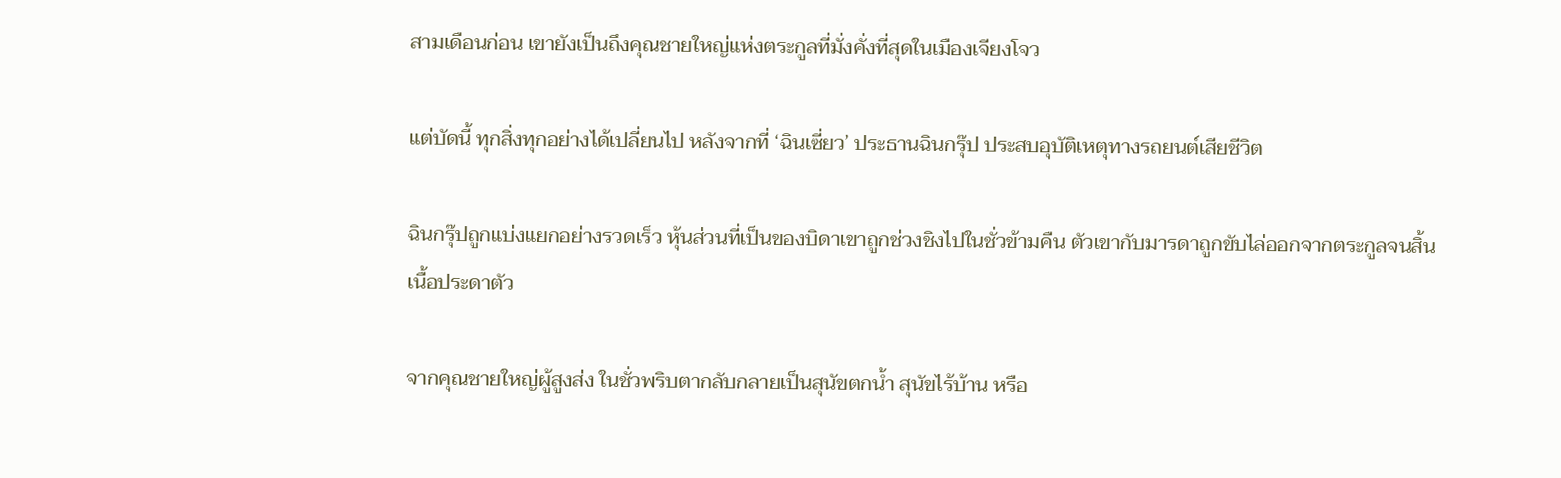สามเดือนก่อน เขายังเป็นถึงคุณชายใหญ่แห่งตระกูลที่มั่งคั่งที่สุดในเมืองเจียงโจว

แต่บัดนี้ ทุกสิ่งทุกอย่างได้เปลี่ยนไป หลังจากที่ ‘ฉินเซี่ยว’ ประธานฉินกรุ๊ป ประสบอุบัติเหตุทางรถยนต์เสียชีวิต

ฉินกรุ๊ปถูกแบ่งแยกอย่างรวดเร็ว หุ้นส่วนที่เป็นของบิดาเขาถูกช่วงชิงไปในชั่วข้ามคืน ตัวเขากับมารดาถูกขับไล่ออกจากตระกูลจนสิ้นเนื้อประดาตัว

จากคุณชายใหญ่ผู้สูงส่ง ในชั่วพริบตากลับกลายเป็นสุนัขตกน้ำ สุนัขไร้บ้าน หรือ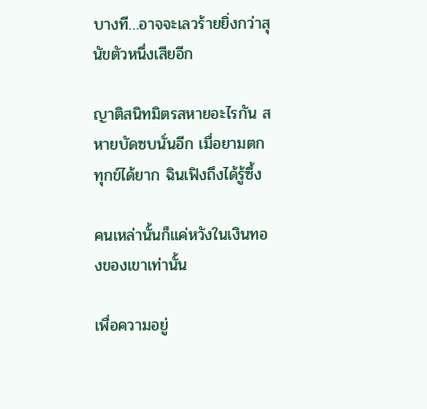บางที…อาจจะเลวร้ายยิ่งกว่าสุนัขตัวหนึ่งเสียอีก

ญาติสนิทมิตรสหายอะไรกัน สหายบัดซบนั่นอีก เมื่อยามตกทุกข์ได้ยาก ฉินเฟิงถึงได้รู้ซึ้ง

คนเหล่านั้นก็แค่หวังในเงินทองของเขาเท่านั้น

เพื่อความอยู่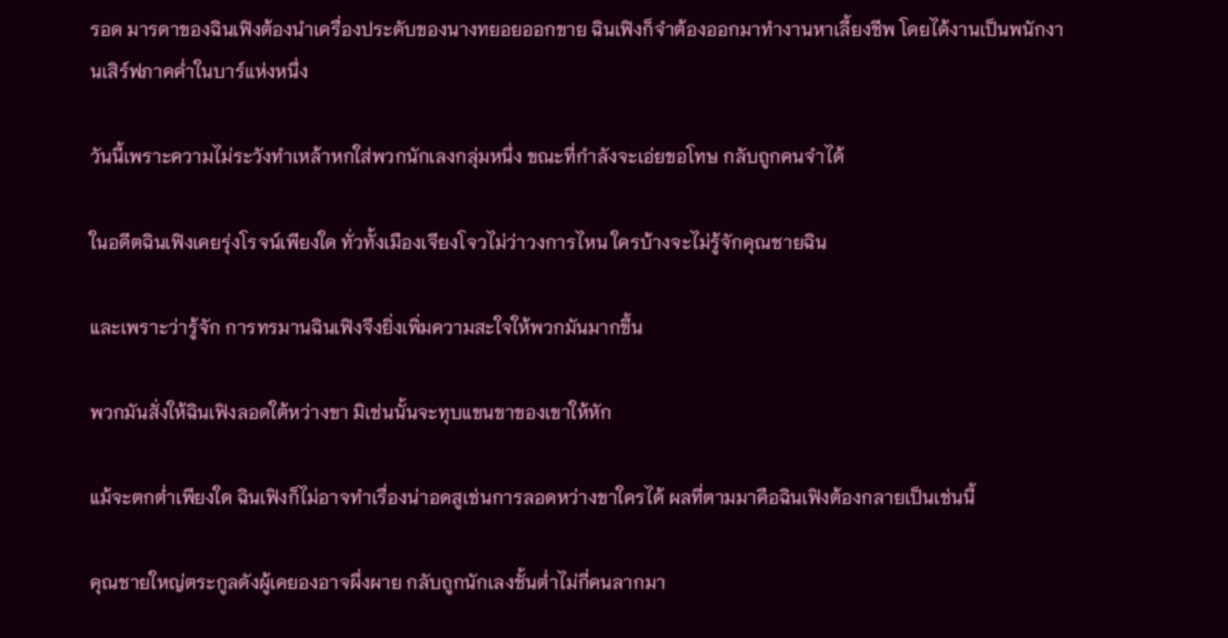รอด มารดาของฉินเฟิงต้องนำเครื่องประดับของนางทยอยออกขาย ฉินเฟิงก็จำต้องออกมาทำงานหาเลี้ยงชีพ โดยได้งานเป็นพนักงานเสิร์ฟภาคค่ำในบาร์แห่งหนึ่ง

วันนี้เพราะความไม่ระวังทำเหล้าหกใส่พวกนักเลงกลุ่มหนึ่ง ขณะที่กำลังจะเอ่ยขอโทษ กลับถูกคนจำได้

ในอดีตฉินเฟิงเคยรุ่งโรจน์เพียงใด ทั่วทั้งเมืองเจียงโจวไม่ว่าวงการไหน ใครบ้างจะไม่รู้จักคุณชายฉิน

และเพราะว่ารู้จัก การทรมานฉินเฟิงจึงยิ่งเพิ่มความสะใจให้พวกมันมากขึ้น

พวกมันสั่งให้ฉินเฟิงลอดใต้หว่างขา มิเช่นนั้นจะทุบแขนขาของเขาให้หัก

แม้จะตกต่ำเพียงใด ฉินเฟิงก็ไม่อาจทำเรื่องน่าอดสูเช่นการลอดหว่างขาใครได้ ผลที่ตามมาคือฉินเฟิงต้องกลายเป็นเช่นนี้

คุณชายใหญ่ตระกูลดังผู้เคยองอาจผึ่งผาย กลับถูกนักเลงชั้นต่ำไม่กี่คนลากมา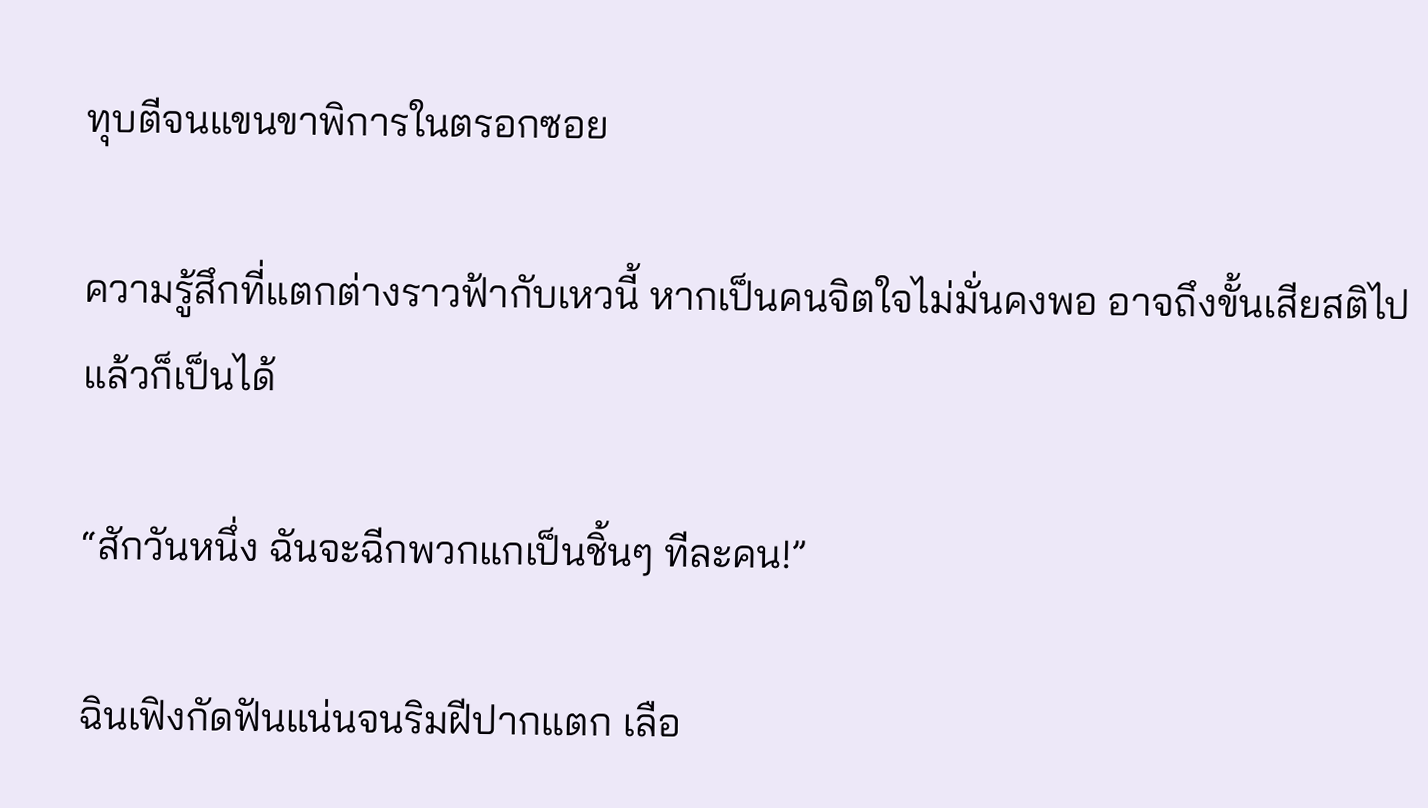ทุบตีจนแขนขาพิการในตรอกซอย

ความรู้สึกที่แตกต่างราวฟ้ากับเหวนี้ หากเป็นคนจิตใจไม่มั่นคงพอ อาจถึงขั้นเสียสติไปแล้วก็เป็นได้

“สักวันหนึ่ง ฉันจะฉีกพวกแกเป็นชิ้นๆ ทีละคน!”

ฉินเฟิงกัดฟันแน่นจนริมฝีปากแตก เลือ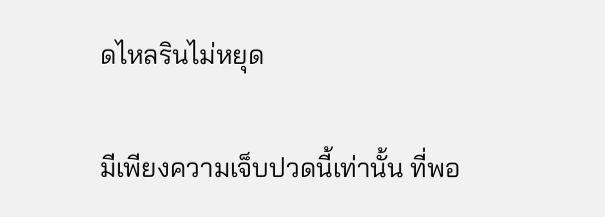ดไหลรินไม่หยุด

มีเพียงความเจ็บปวดนี้เท่านั้น ที่พอ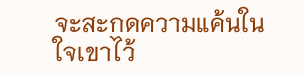จะสะกดความแค้นในใจเขาไว้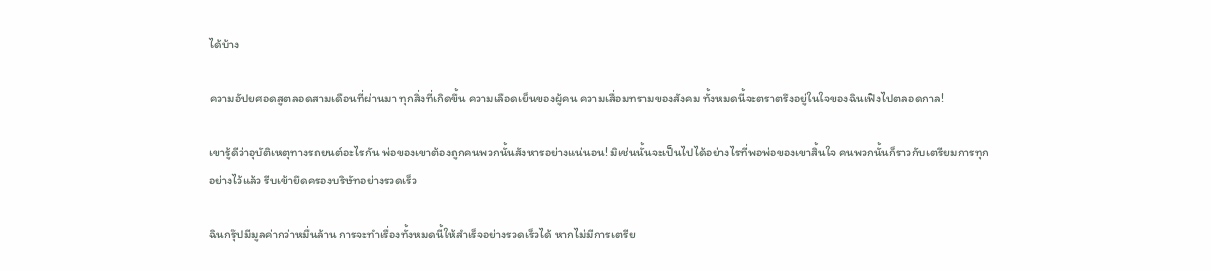ได้บ้าง

ความอัปยศอดสูตลอดสามเดือนที่ผ่านมา ทุกสิ่งที่เกิดขึ้น ความเลือดเย็นของผู้คน ความเสื่อมทรามของสังคม ทั้งหมดนี้จะตราตรึงอยู่ในใจของฉินเฟิงไปตลอดกาล!

เขารู้ดีว่าอุบัติเหตุทางรถยนต์อะไรกัน พ่อของเขาต้องถูกคนพวกนั้นสังหารอย่างแน่นอน! มิเช่นนั้นจะเป็นไปได้อย่างไรที่พอพ่อของเขาสิ้นใจ คนพวกนั้นก็ราวกับเตรียมการทุกอย่างไว้แล้ว รีบเข้ายึดครองบริษัทอย่างรวดเร็ว

ฉินกรุ๊ปมีมูลค่ากว่าหมื่นล้าน การจะทำเรื่องทั้งหมดนี้ให้สำเร็จอย่างรวดเร็วได้ หากไม่มีการเตรีย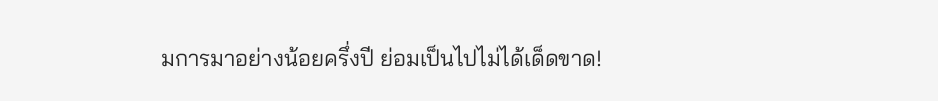มการมาอย่างน้อยครึ่งปี ย่อมเป็นไปไม่ได้เด็ดขาด!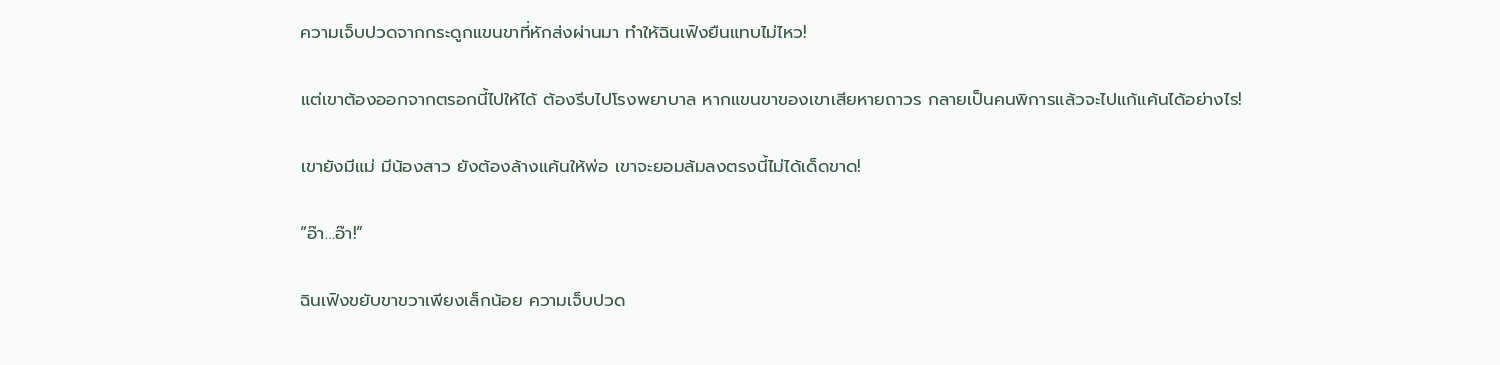ความเจ็บปวดจากกระดูกแขนขาที่หักส่งผ่านมา ทำให้ฉินเฟิงยืนแทบไม่ไหว!

แต่เขาต้องออกจากตรอกนี้ไปให้ได้ ต้องรีบไปโรงพยาบาล หากแขนขาของเขาเสียหายถาวร กลายเป็นคนพิการแล้วจะไปแก้แค้นได้อย่างไร!

เขายังมีแม่ มีน้องสาว ยังต้องล้างแค้นให้พ่อ เขาจะยอมล้มลงตรงนี้ไม่ได้เด็ดขาด!

“อ๊า…อ๊า!”

ฉินเฟิงขยับขาขวาเพียงเล็กน้อย ความเจ็บปวด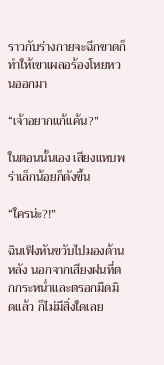ราวกับร่างกายจะฉีกขาดก็ทำให้เขาเผลอร้องโหยหวนออกมา

“เจ้าอยากแก้แค้น?”

ในตอนนั้นเอง เสียงแหบพร่าเล็กน้อยก็ดังขึ้น

“ใครน่ะ?!”

ฉินเฟิงหันขวับไปมองด้านหลัง นอกจากเสียงฝนที่ตกกระหน่ำและตรอกมืดมิดแล้ว ก็ไม่มีสิ่งใดเลย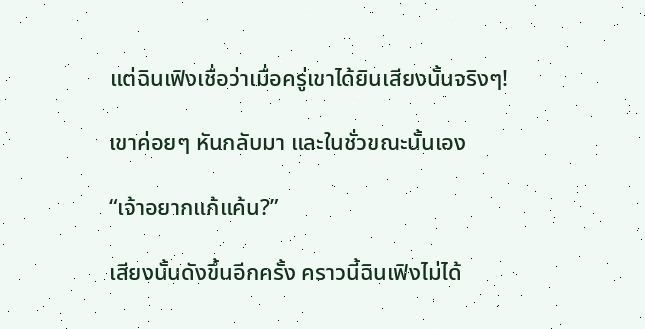แต่ฉินเฟิงเชื่อว่าเมื่อครู่เขาได้ยินเสียงนั้นจริงๆ!

เขาค่อยๆ หันกลับมา และในชั่วขณะนั้นเอง

“เจ้าอยากแก้แค้น?”

เสียงนั้นดังขึ้นอีกครั้ง คราวนี้ฉินเฟิงไม่ได้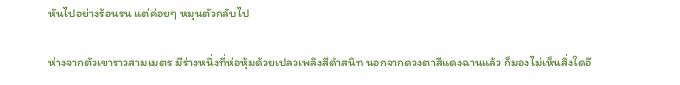หันไปอย่างร้อนรน แต่ค่อยๆ หมุนตัวกลับไป

ห่างจากตัวเขาราวสามเมตร มีร่างหนึ่งที่ห่อหุ้มด้วยเปลวเพลิงสีดำสนิท นอกจากดวงตาสีแดงฉานแล้ว ก็มองไม่เห็นสิ่งใดอี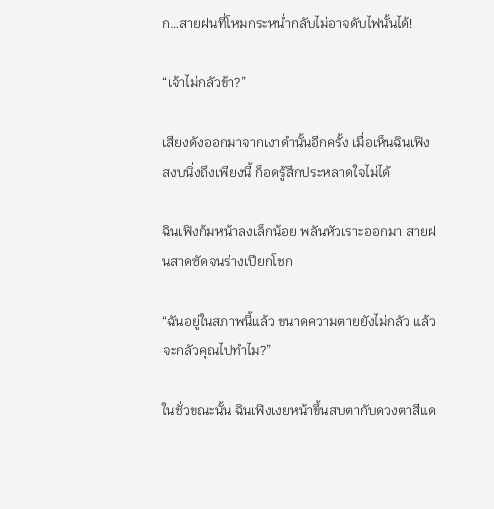ก…สายฝนที่โหมกระหน่ำกลับไม่อาจดับไฟนั้นได้!

“เจ้าไม่กลัวข้า?”

เสียงดังออกมาจากเงาดำนั้นอีกครั้ง เมื่อเห็นฉินเฟิงสงบนิ่งถึงเพียงนี้ ก็อดรู้สึกประหลาดใจไม่ได้

ฉินเฟิงก้มหน้าลงเล็กน้อย พลันหัวเราะออกมา สายฝนสาดซัดจนร่างเปียกโชก

“ฉันอยู่ในสภาพนี้แล้ว ขนาดความตายยังไม่กลัว แล้วจะกลัวคุณไปทำไม?”

ในชั่วขณะนั้น ฉินเฟิงเงยหน้าขึ้นสบตากับดวงตาสีแด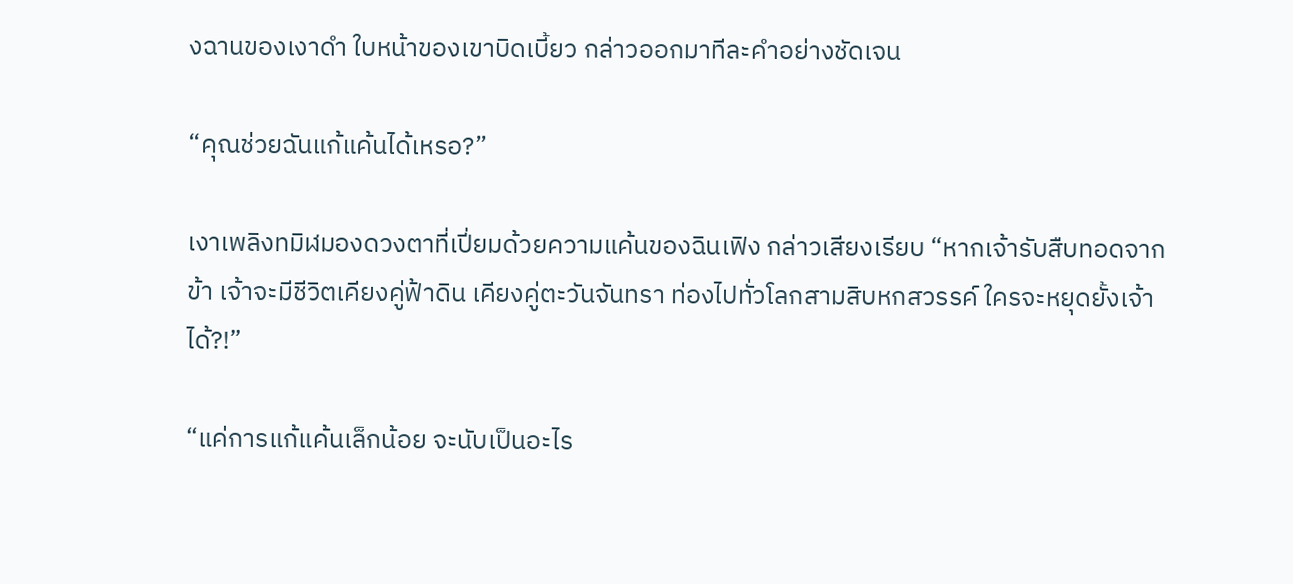งฉานของเงาดำ ใบหน้าของเขาบิดเบี้ยว กล่าวออกมาทีละคำอย่างชัดเจน

“คุณช่วยฉันแก้แค้นได้เหรอ?”

เงาเพลิงทมิฬมองดวงตาที่เปี่ยมด้วยความแค้นของฉินเฟิง กล่าวเสียงเรียบ “หากเจ้ารับสืบทอดจากข้า เจ้าจะมีชีวิตเคียงคู่ฟ้าดิน เคียงคู่ตะวันจันทรา ท่องไปทั่วโลกสามสิบหกสวรรค์ ใครจะหยุดยั้งเจ้าได้?!”

“แค่การแก้แค้นเล็กน้อย จะนับเป็นอะไร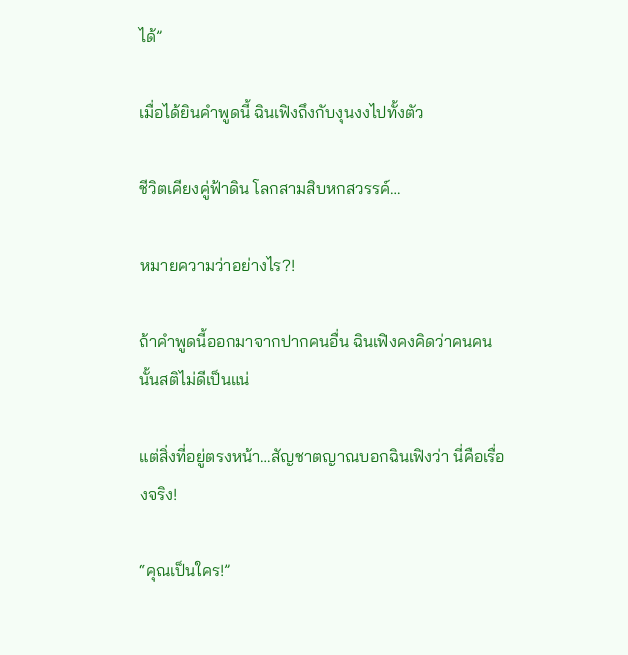ได้”

เมื่อได้ยินคำพูดนี้ ฉินเฟิงถึงกับงุนงงไปทั้งตัว

ชีวิตเคียงคู่ฟ้าดิน โลกสามสิบหกสวรรค์…

หมายความว่าอย่างไร?!

ถ้าคำพูดนี้ออกมาจากปากคนอื่น ฉินเฟิงคงคิดว่าคนคนนั้นสติไม่ดีเป็นแน่

แต่สิ่งที่อยู่ตรงหน้า…สัญชาตญาณบอกฉินเฟิงว่า นี่คือเรื่องจริง!

“คุณเป็นใคร!”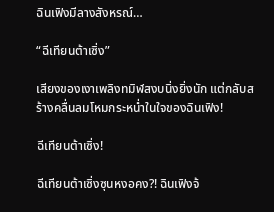ฉินเฟิงมีลางสังหรณ์…

“ฉีเทียนต้าเซิ่ง”

เสียงของเงาเพลิงทมิฬสงบนิ่งยิ่งนัก แต่กลับสร้างคลื่นลมโหมกระหน่ำในใจของฉินเฟิง!

ฉีเทียนต้าเซิ่ง!

ฉีเทียนต้าเซิ่งซุนหงอคง?! ฉินเฟิงจ้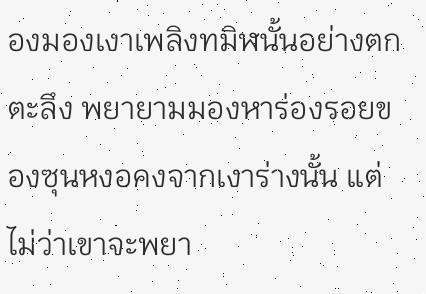องมองเงาเพลิงทมิฬนั้นอย่างตกตะลึง พยายามมองหาร่องรอยของซุนหงอคงจากเงาร่างนั้น แต่ไม่ว่าเขาจะพยา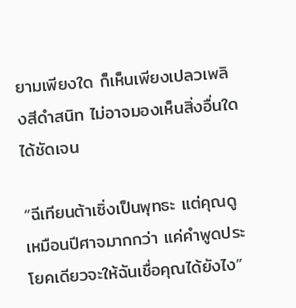ยามเพียงใด ก็เห็นเพียงเปลวเพลิงสีดำสนิท ไม่อาจมองเห็นสิ่งอื่นใดได้ชัดเจน

“ฉีเทียนต้าเซิ่งเป็นพุทธะ แต่คุณดูเหมือนปีศาจมากกว่า แค่คำพูดประโยคเดียวจะให้ฉันเชื่อคุณได้ยังไง”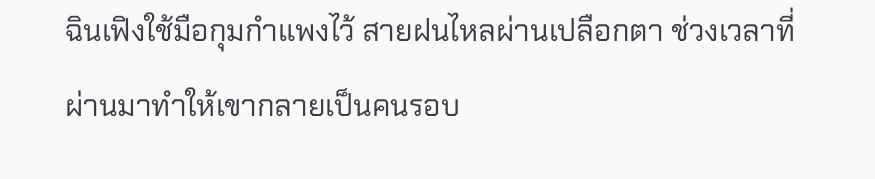ฉินเฟิงใช้มือกุมกำแพงไว้ สายฝนไหลผ่านเปลือกตา ช่วงเวลาที่ผ่านมาทำให้เขากลายเป็นคนรอบ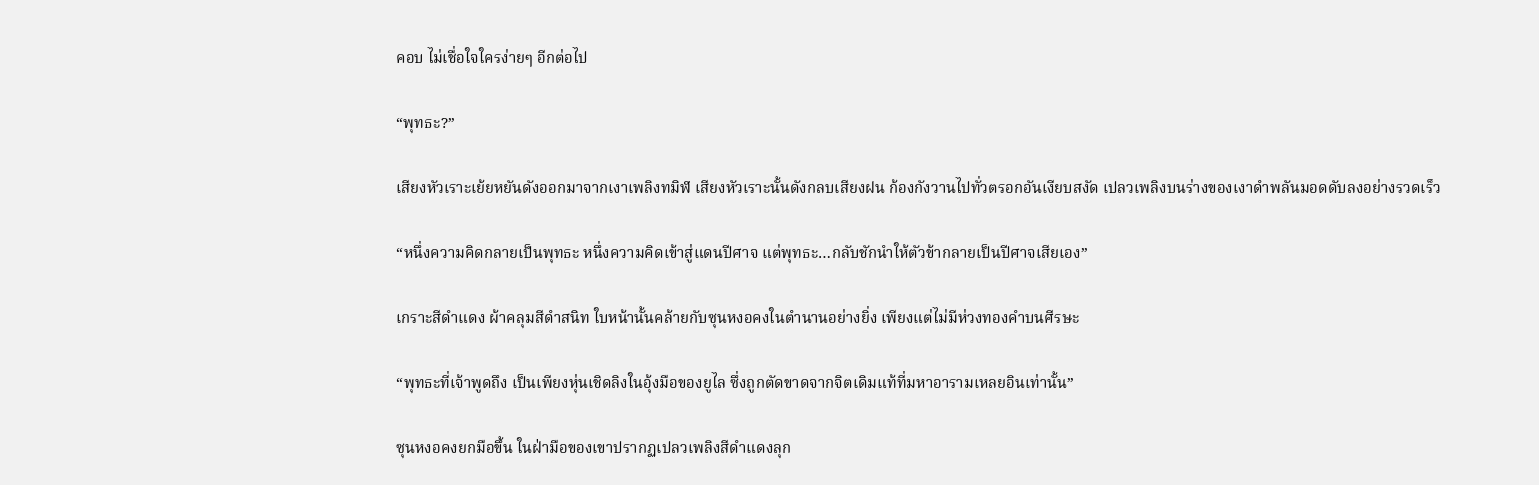คอบ ไม่เชื่อใจใครง่ายๆ อีกต่อไป

“พุทธะ?”

เสียงหัวเราะเย้ยหยันดังออกมาจากเงาเพลิงทมิฬ เสียงหัวเราะนั้นดังกลบเสียงฝน ก้องกังวานไปทั่วตรอกอันเงียบสงัด เปลวเพลิงบนร่างของเงาดำพลันมอดดับลงอย่างรวดเร็ว

“หนึ่งความคิดกลายเป็นพุทธะ หนึ่งความคิดเข้าสู่แดนปีศาจ แต่พุทธะ…กลับชักนำให้ตัวข้ากลายเป็นปีศาจเสียเอง”

เกราะสีดำแดง ผ้าคลุมสีดำสนิท ใบหน้านั้นคล้ายกับซุนหงอคงในตำนานอย่างยิ่ง เพียงแต่ไม่มีห่วงทองคำบนศีรษะ

“พุทธะที่เจ้าพูดถึง เป็นเพียงหุ่นเชิดลิงในอุ้งมือของยูไล ซึ่งถูกตัดขาดจากจิตเดิมแท้ที่มหาอารามเหลยอินเท่านั้น”

ซุนหงอคงยกมือขึ้น ในฝ่ามือของเขาปรากฏเปลวเพลิงสีดำแดงลุก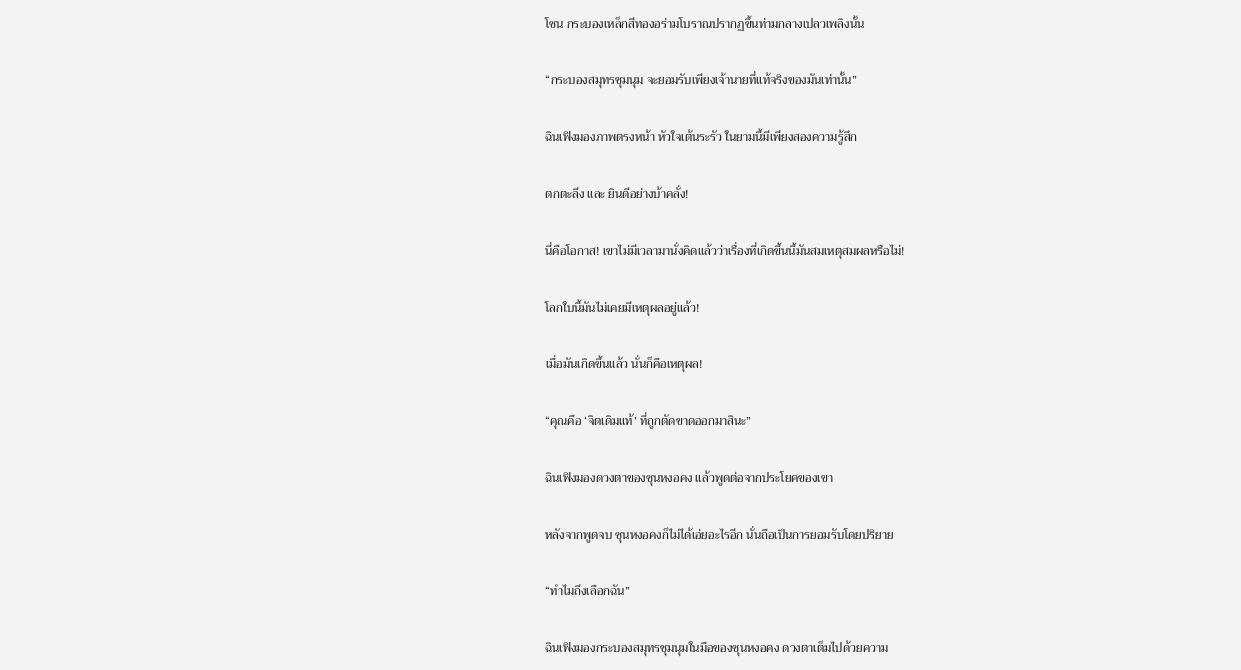โชน กระบองเหล็กสีทองอร่ามโบราณปรากฏขึ้นท่ามกลางเปลวเพลิงนั้น

“กระบองสมุทรชุมนุม จะยอมรับเพียงเจ้านายที่แท้จริงของมันเท่านั้น”

ฉินเฟิงมองภาพตรงหน้า หัวใจเต้นระรัว ในยามนี้มีเพียงสองความรู้สึก

ตกตะลึง และ ยินดีอย่างบ้าคลั่ง!

นี่คือโอกาส! เขาไม่มีเวลามานั่งคิดแล้วว่าเรื่องที่เกิดขึ้นนี้มันสมเหตุสมผลหรือไม่!

โลกใบนี้มันไม่เคยมีเหตุผลอยู่แล้ว!

เมื่อมันเกิดขึ้นแล้ว นั่นก็คือเหตุผล!

“คุณคือ ‘จิตเดิมแท้’ ที่ถูกตัดขาดออกมาสินะ”

ฉินเฟิงมองดวงตาของซุนหงอคง แล้วพูดต่อจากประโยคของเขา

หลังจากพูดจบ ซุนหงอคงก็ไม่ได้เอ่ยอะไรอีก นั่นถือเป็นการยอมรับโดยปริยาย

“ทำไมถึงเลือกฉัน”

ฉินเฟิงมองกระบองสมุทรชุมนุมในมือของซุนหงอคง ดวงตาเต็มไปด้วยความ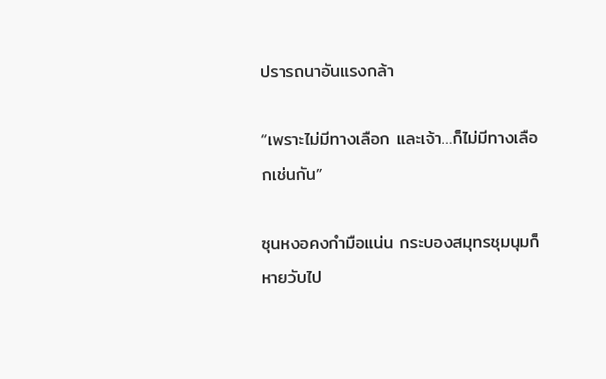ปรารถนาอันแรงกล้า

“เพราะไม่มีทางเลือก และเจ้า…ก็ไม่มีทางเลือกเช่นกัน”

ซุนหงอคงกำมือแน่น กระบองสมุทรชุมนุมก็หายวับไป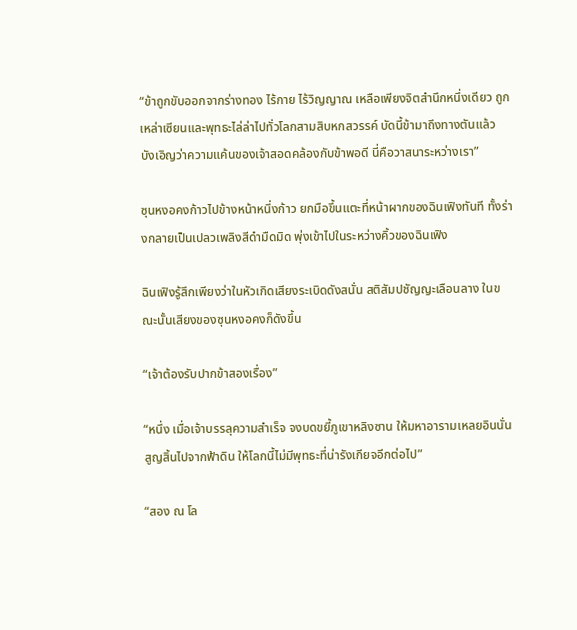“ข้าถูกขับออกจากร่างทอง ไร้กาย ไร้วิญญาณ เหลือเพียงจิตสำนึกหนึ่งเดียว ถูกเหล่าเซียนและพุทธะไล่ล่าไปทั่วโลกสามสิบหกสวรรค์ บัดนี้ข้ามาถึงทางตันแล้ว บังเอิญว่าความแค้นของเจ้าสอดคล้องกับข้าพอดี นี่คือวาสนาระหว่างเรา”

ซุนหงอคงก้าวไปข้างหน้าหนึ่งก้าว ยกมือขึ้นแตะที่หน้าผากของฉินเฟิงทันที ทั้งร่างกลายเป็นเปลวเพลิงสีดำมืดมิด พุ่งเข้าไปในระหว่างคิ้วของฉินเฟิง

ฉินเฟิงรู้สึกเพียงว่าในหัวเกิดเสียงระเบิดดังสนั่น สติสัมปชัญญะเลือนลาง ในขณะนั้นเสียงของซุนหงอคงก็ดังขึ้น

“เจ้าต้องรับปากข้าสองเรื่อง”

“หนึ่ง เมื่อเจ้าบรรลุความสำเร็จ จงบดขยี้ภูเขาหลิงซาน ให้มหาอารามเหลยอินนั่นสูญสิ้นไปจากฟ้าดิน ให้โลกนี้ไม่มีพุทธะที่น่ารังเกียจอีกต่อไป”

“สอง ณ โล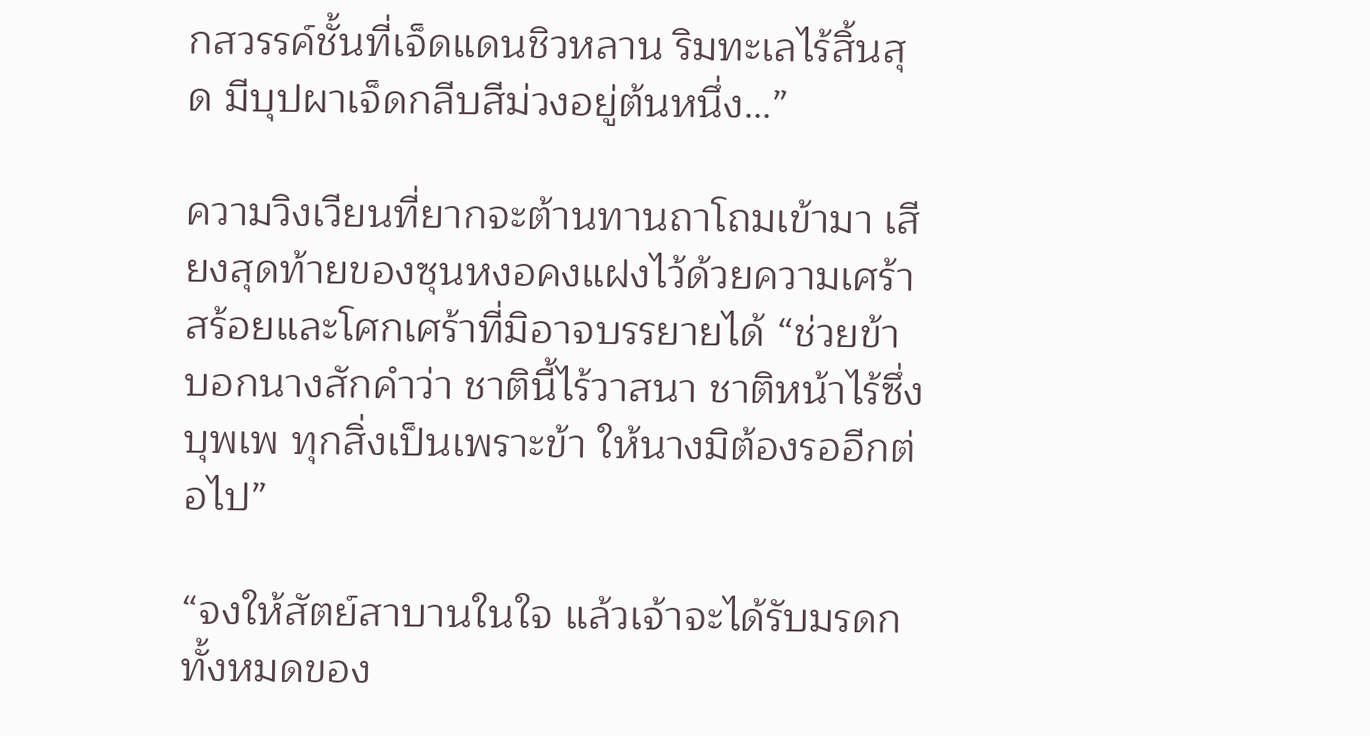กสวรรค์ชั้นที่เจ็ดแดนชิวหลาน ริมทะเลไร้สิ้นสุด มีบุปผาเจ็ดกลีบสีม่วงอยู่ต้นหนึ่ง…”

ความวิงเวียนที่ยากจะต้านทานถาโถมเข้ามา เสียงสุดท้ายของซุนหงอคงแฝงไว้ด้วยความเศร้าสร้อยและโศกเศร้าที่มิอาจบรรยายได้ “ช่วยข้าบอกนางสักคำว่า ชาตินี้ไร้วาสนา ชาติหน้าไร้ซึ่งบุพเพ ทุกสิ่งเป็นเพราะข้า ให้นางมิต้องรออีกต่อไป”

“จงให้สัตย์สาบานในใจ แล้วเจ้าจะได้รับมรดกทั้งหมดของ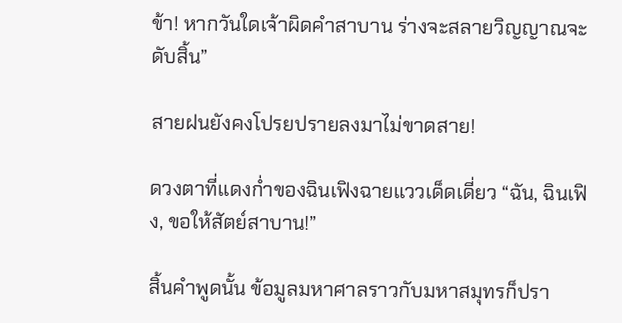ข้า! หากวันใดเจ้าผิดคำสาบาน ร่างจะสลายวิญญาณจะดับสิ้น”

สายฝนยังคงโปรยปรายลงมาไม่ขาดสาย!

ดวงตาที่แดงก่ำของฉินเฟิงฉายแววเด็ดเดี่ยว “ฉัน, ฉินเฟิง, ขอให้สัตย์สาบาน!”

สิ้นคำพูดนั้น ข้อมูลมหาศาลราวกับมหาสมุทรก็ปรา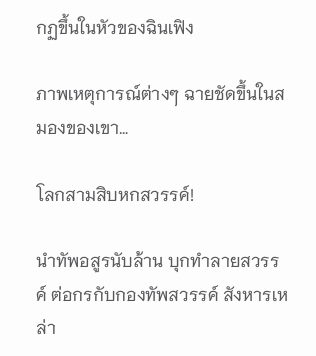กฏขึ้นในหัวของฉินเฟิง

ภาพเหตุการณ์ต่างๆ ฉายชัดขึ้นในสมองของเขา…

โลกสามสิบหกสวรรค์!

นำทัพอสูรนับล้าน บุกทำลายสวรรค์ ต่อกรกับกองทัพสวรรค์ สังหารเหล่า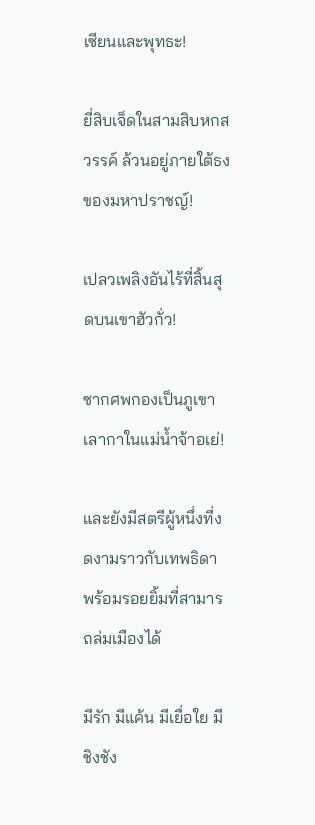เซียนและพุทธะ!

ยี่สิบเจ็ดในสามสิบหกสวรรค์ ล้วนอยู่ภายใต้ธงของมหาปราชญ์!

เปลวเพลิงอันไร้ที่สิ้นสุดบนเขาฮัวกั่ว!

ซากศพกองเป็นภูเขาเลากาในแม่น้ำจ้าอเย่!

และยังมีสตรีผู้หนึ่งที่งดงามราวกับเทพธิดา พร้อมรอยยิ้มที่สามารถล่มเมืองได้

มีรัก มีแค้น มีเยื่อใย มีชิงชัง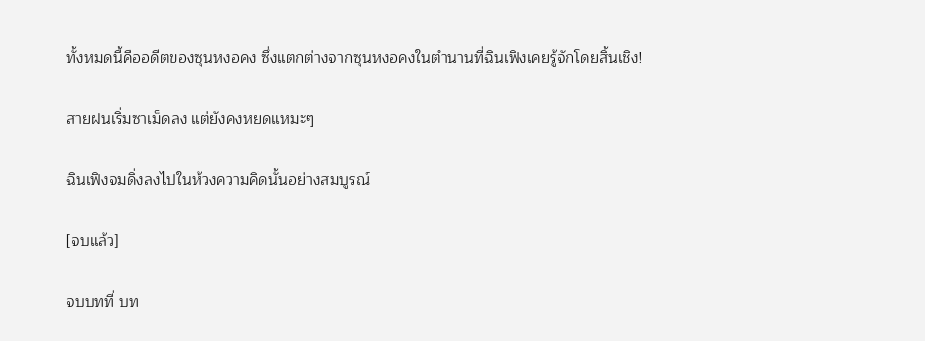ทั้งหมดนี้คืออดีตของซุนหงอคง ซึ่งแตกต่างจากซุนหงอคงในตำนานที่ฉินเฟิงเคยรู้จักโดยสิ้นเชิง!

สายฝนเริ่มซาเม็ดลง แต่ยังคงหยดแหมะๆ

ฉินเฟิงจมดิ่งลงไปในห้วงความคิดนั้นอย่างสมบูรณ์

[จบแล้ว]

จบบทที่ บท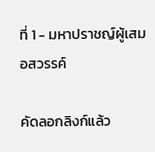ที่ 1 - มหาปราชญ์ผู้เสมอสวรรค์

คัดลอกลิงก์แล้ว